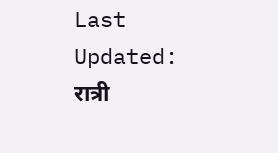Last Updated:
रात्री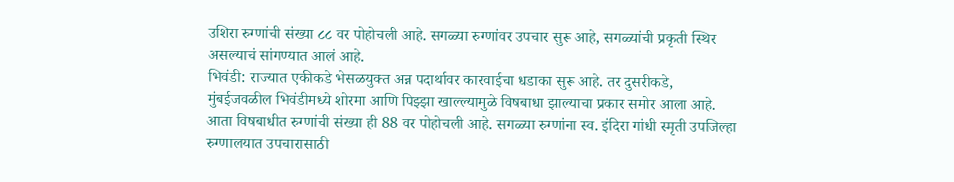उशिरा रुग्णांची संख्या ८८ वर पोहोचली आहे. सगळ्या रुग्णांवर उपचार सुरू आहे, सगळ्यांची प्रकृती स्थिर असल्याचं सांगण्यात आलं आहे.
भिवंडी: राज्यात एकीकडे भेसळयुक्त अन्न पदार्थावर कारवाईचा धडाका सुरू आहे. तर दुसरीकडे, मुंबईजवळील भिवंडीमध्ये शोरमा आणि पिझ्झा खाल्ल्यामुळे विषबाधा झाल्याचा प्रकार समोर आला आहे. आता विषबाधीत रुग्णांची संख्या ही 88 वर पोहोचली आहे. सगळ्या रुग्णांना स्व. इंदिरा गांधी स्मृती उपजिल्हा रुग्णालयात उपचारासाठी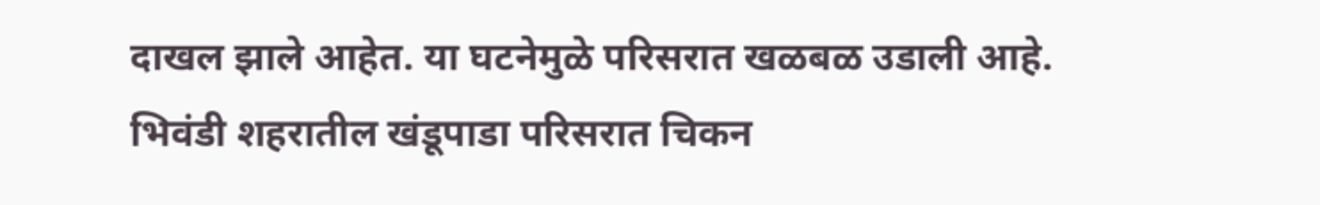दाखल झाले आहेत. या घटनेमुळे परिसरात खळबळ उडाली आहे.
भिवंडी शहरातील खंडूपाडा परिसरात चिकन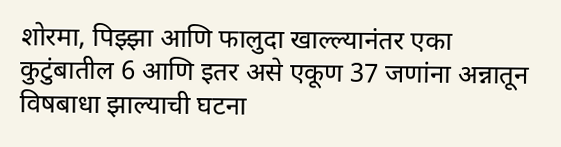शोरमा, पिझ्झा आणि फालुदा खाल्ल्यानंतर एका कुटुंबातील 6 आणि इतर असे एकूण 37 जणांना अन्नातून विषबाधा झाल्याची घटना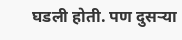घडली होती. पण दुसऱ्या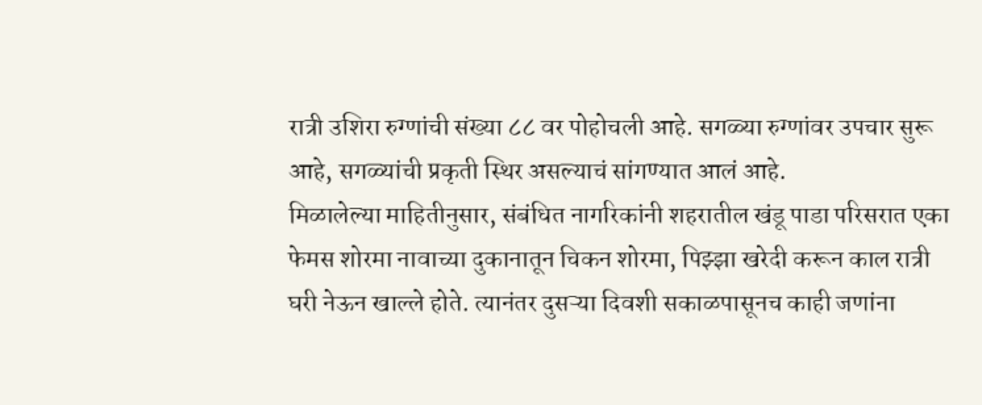रात्री उशिरा रुग्णांची संख्या ८८ वर पोहोचली आहे. सगळ्या रुग्णांवर उपचार सुरू आहे, सगळ्यांची प्रकृती स्थिर असल्याचं सांगण्यात आलं आहे.
मिळालेल्या माहितीनुसार, संबंधित नागरिकांनी शहरातील खंडू पाडा परिसरात एका फेमस शोरमा नावाच्या दुकानातून चिकन शोरमा, पिझ्झा खरेदी करून काल रात्री घरी नेऊन खाल्ले होते. त्यानंतर दुसऱ्या दिवशी सकाळपासूनच काही जणांना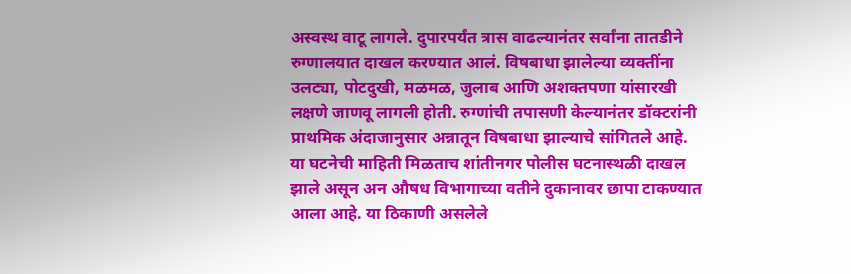अस्वस्थ वाटू लागले. दुपारपर्यंत त्रास वाढल्यानंतर सर्वांना तातडीने रुग्णालयात दाखल करण्यात आलं. विषबाधा झालेल्या व्यक्तींना उलट्या, पोटदुखी, मळमळ, जुलाब आणि अशक्तपणा यांसारखी लक्षणे जाणवू लागली होती. रुग्णांची तपासणी केल्यानंतर डॉक्टरांनी प्राथमिक अंदाजानुसार अन्नातून विषबाधा झाल्याचे सांगितले आहे.
या घटनेची माहिती मिळताच शांतीनगर पोलीस घटनास्थळी दाखल झाले असून अन औषध विभागाच्या वतीने दुकानावर छापा टाकण्यात आला आहे. या ठिकाणी असलेले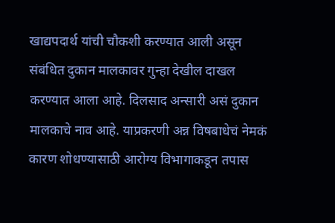खाद्यपदार्थ यांची चौकशी करण्यात आली असून संबंधित दुकान मालकावर गुन्हा देखील दाखल करण्यात आला आहे. दिलसाद अन्सारी असं दुकान मालकाचे नाव आहे. याप्रकरणी अन्न विषबाधेचं नेमकं कारण शोधण्यासाठी आरोग्य विभागाकडून तपास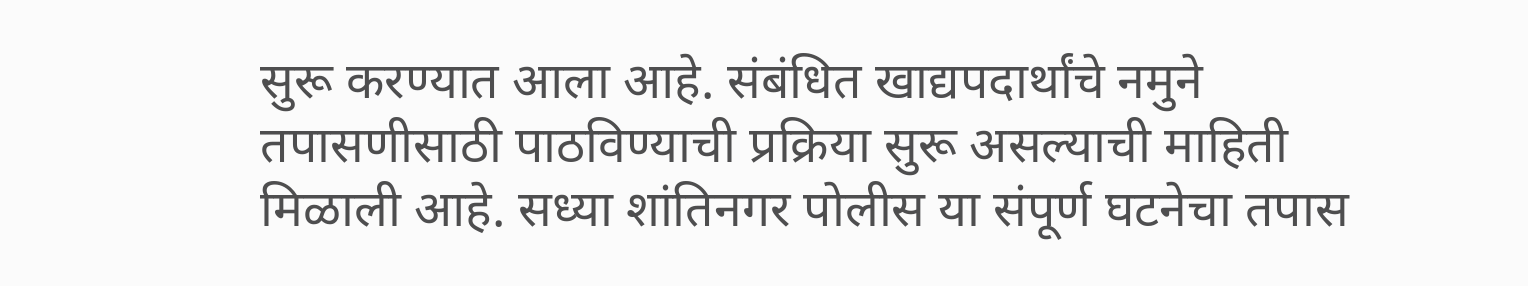सुरू करण्यात आला आहे. संबंधित खाद्यपदार्थांचे नमुने तपासणीसाठी पाठविण्याची प्रक्रिया सुरू असल्याची माहिती मिळाली आहे. सध्या शांतिनगर पोलीस या संपूर्ण घटनेचा तपास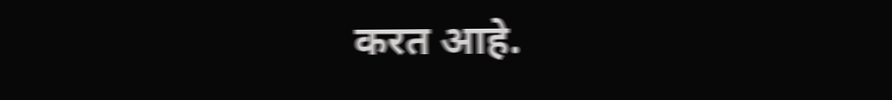करत आहे.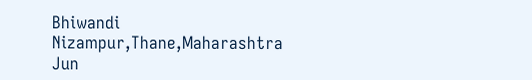Bhiwandi Nizampur,Thane,Maharashtra
Jun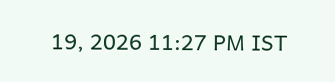19, 2026 11:27 PM IST